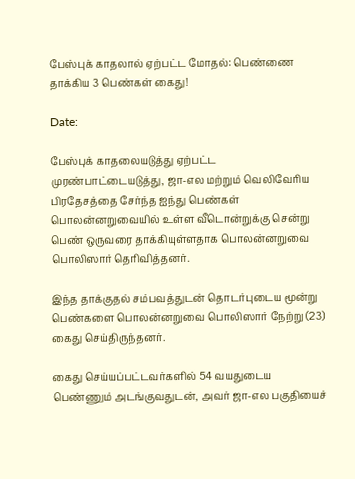பேஸ்புக் காதலால் ஏற்பட்ட மோதல்: பெண்ணை தாக்கிய 3 பெண்கள் கைது!

Date:

பேஸ்புக் காதலையடுத்து ஏற்பட்ட முரண்பாட்டையடுத்து, ஜா-எல மற்றும் வெலிவேரிய பிரதேசத்தை சேர்ந்த ஐந்து பெண்கள் பொலன்னறுவையில் உள்ள வீடொன்றுக்கு சென்று பெண் ஒருவரை தாக்கியுள்ளதாக பொலன்னறுவை பொலிஸார் தெரிவித்தனர்.

இந்த தாக்குதல் சம்பவத்துடன் தொடர்புடைய மூன்று பெண்களை பொலன்னறுவை பொலிஸார் நேற்று (23) கைது செய்திருந்தனர்.

கைது செய்யப்பட்டவர்களில் 54 வயதுடைய பெண்ணும் அடங்குவதுடன், அவர் ஜா-எல பகுதியைச்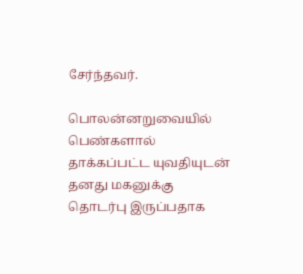சேர்ந்தவர்.

பொலன்னறுவையில் பெண்களால் தாக்கப்பட்ட யுவதியுடன் தனது மகனுக்கு தொடர்பு இருப்பதாக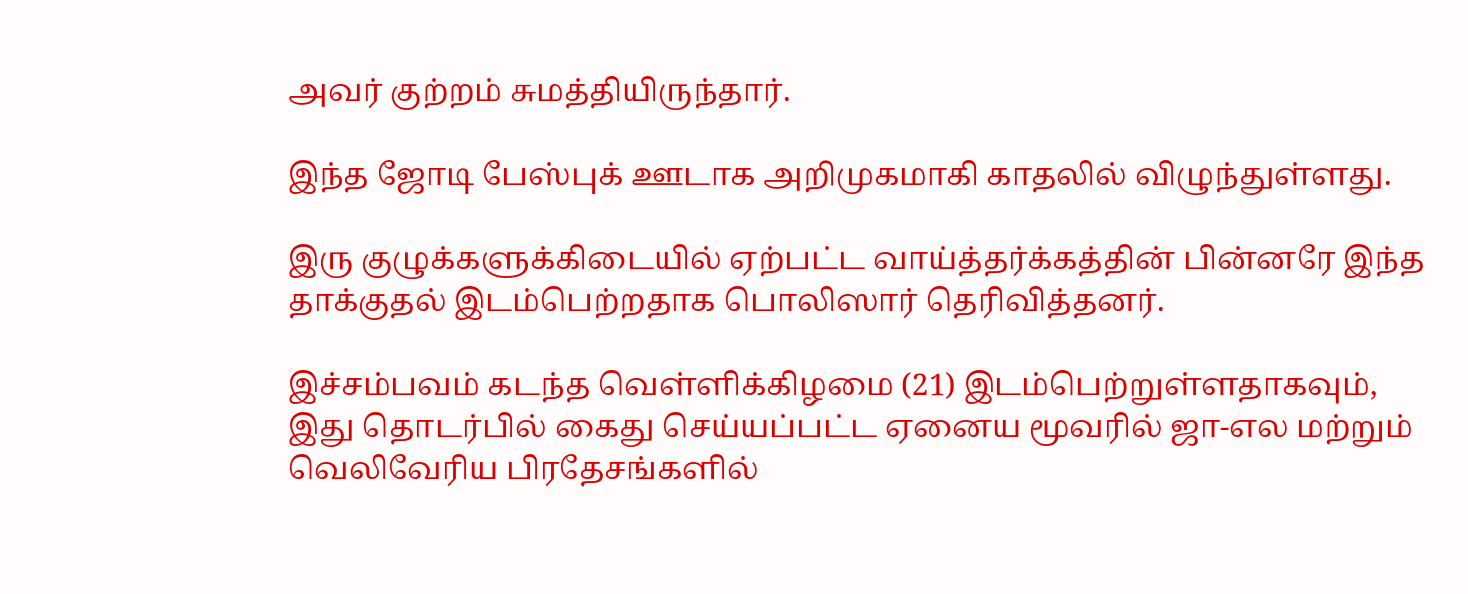அவர் குற்றம் சுமத்தியிருந்தார்.

இந்த ஜோடி பேஸ்புக் ஊடாக அறிமுகமாகி காதலில் விழுந்துள்ளது.

இரு குழுக்களுக்கிடையில் ஏற்பட்ட வாய்த்தர்க்கத்தின் பின்னரே இந்த தாக்குதல் இடம்பெற்றதாக பொலிஸார் தெரிவித்தனர்.

இச்சம்பவம் கடந்த வெள்ளிக்கிழமை (21) இடம்பெற்றுள்ளதாகவும், இது தொடர்பில் கைது செய்யப்பட்ட ஏனைய மூவரில் ஜா-எல மற்றும் வெலிவேரிய பிரதேசங்களில்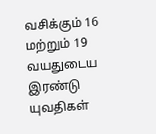வசிக்கும் 16 மற்றும் 19 வயதுடைய இரண்டு யுவதிகள்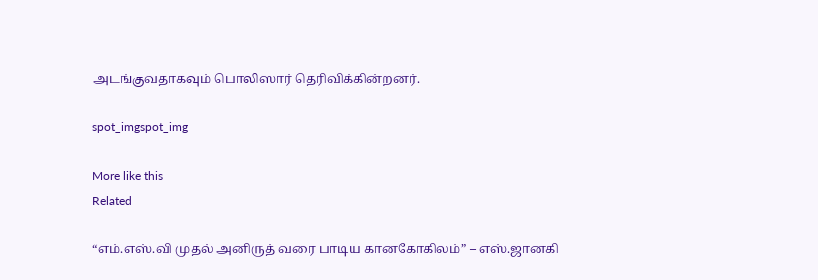அடங்குவதாகவும் பொலிஸார் தெரிவிக்கின்றனர்.

spot_imgspot_img

More like this
Related

“எம்.எஸ்.வி முதல் அனிருத் வரை பாடிய கானகோகிலம்” – எஸ்.ஜானகி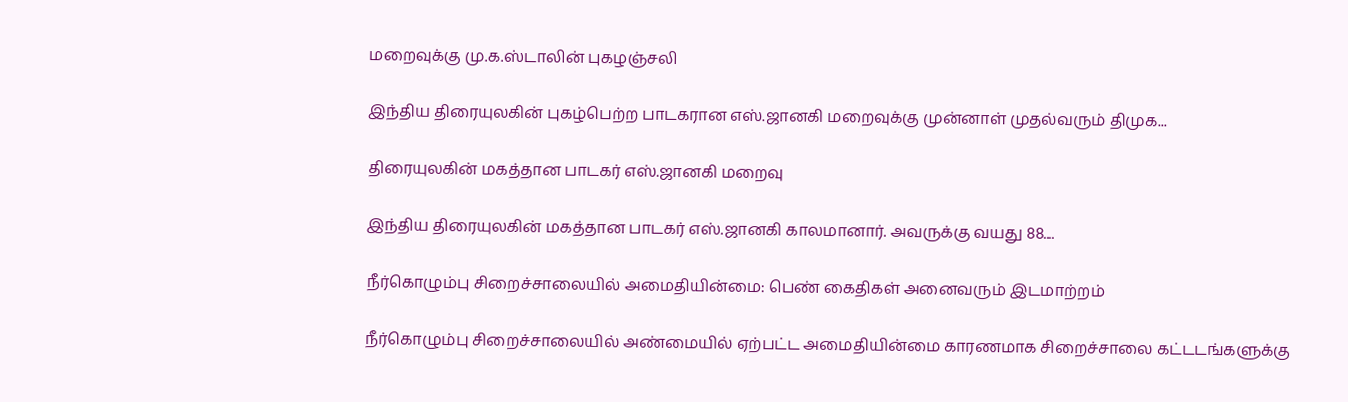மறைவுக்கு மு.க.ஸ்டாலின் புகழஞ்சலி

இந்திய திரையுலகின் புகழ்பெற்ற பாடகரான எஸ்.ஜானகி மறைவுக்கு முன்னாள் முதல்வரும் திமுக...

திரையுலகின் மகத்தான பாடகர் எஸ்.ஜானகி மறைவு

இந்திய திரையுலகின் மகத்தான பாடகர் எஸ்.ஜானகி காலமானார். அவருக்கு வயது 88....

நீர்கொழும்பு சிறைச்சாலையில் அமைதியின்மை: பெண் கைதிகள் அனைவரும் இடமாற்றம்

நீர்கொழும்பு சிறைச்சாலையில் அண்மையில் ஏற்பட்ட அமைதியின்மை காரணமாக சிறைச்சாலை கட்டடங்களுக்கு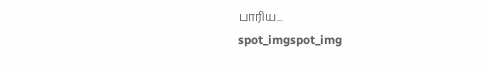பாரிய...
spot_imgspot_img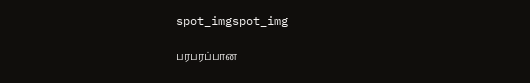spot_imgspot_img

பரபரப்பான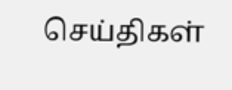செய்திகள்